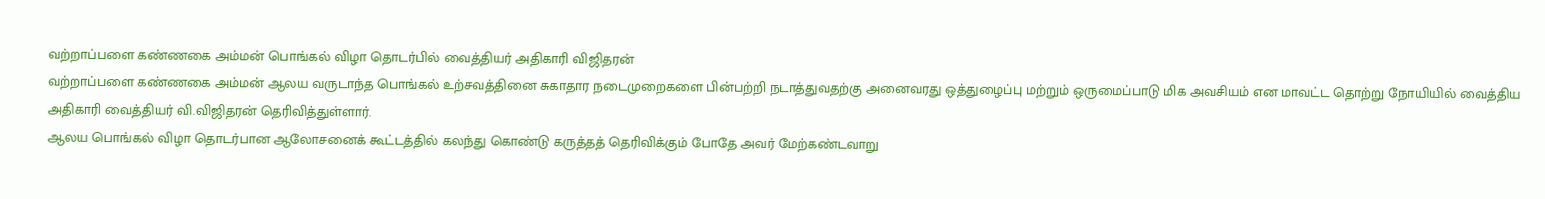வற்றாப்பளை கண்ணகை அம்மன் பொங்கல் விழா தொடர்பில் வைத்தியர் அதிகாரி விஜிதரன்
வற்றாப்பளை கண்ணகை அம்மன் ஆலய வருடாந்த பொங்கல் உற்சவத்தினை சுகாதார நடைமுறைகளை பின்பற்றி நடாத்துவதற்கு அனைவரது ஒத்துழைப்பு மற்றும் ஒருமைப்பாடு மிக அவசியம் என மாவட்ட தொற்று நோயியில் வைத்திய அதிகாரி வைத்தியர் வி.விஜிதரன் தெரிவித்துள்ளார்.
ஆலய பொங்கல் விழா தொடர்பான ஆலோசனைக் கூட்டத்தில் கலந்து கொண்டு கருத்தத் தெரிவிக்கும் போதே அவர் மேற்கண்டவாறு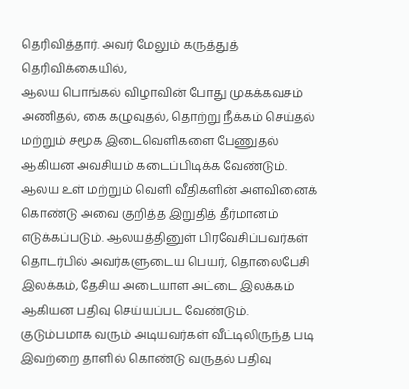தெரிவித்தார். அவர் மேலும் கருத்துத் தெரிவிக்கையில்,
ஆலய பொங்கல் விழாவின் போது முகக்கவசம் அணிதல், கை கழுவுதல், தொற்று நீக்கம் செய்தல் மற்றும் சமூக இடைவெளிகளை பேணுதல் ஆகியன அவசியம் கடைப்பிடிக்க வேண்டும்.
ஆலய உள் மற்றும் வெளி வீதிகளின் அளவினைக் கொண்டு அவை குறித்த இறுதித் தீர்மானம் எடுக்கப்படும். ஆலயத்தினுள் பிரவேசிப்பவர்கள் தொடர்பில் அவர்களுடைய பெயர், தொலைபேசி இலக்கம், தேசிய அடையாள அட்டை இலக்கம் ஆகியன பதிவு செய்யப்பட வேண்டும்.
குடும்பமாக வரும் அடியவர்கள் வீட்டிலிருந்த படி இவற்றை தாளில் கொண்டு வருதல் பதிவு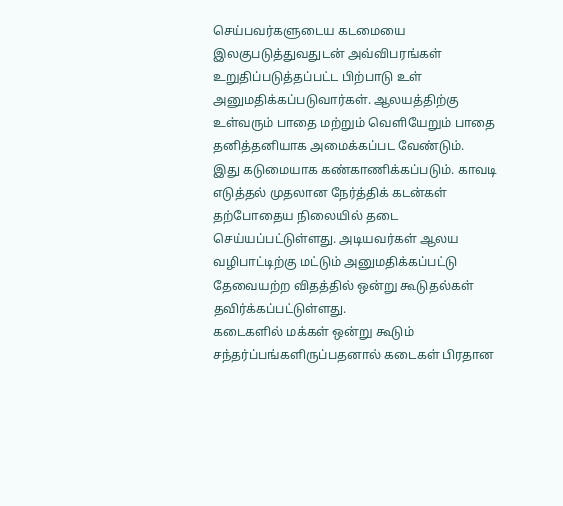செய்பவர்களுடைய கடமையை இலகுபடுத்துவதுடன் அவ்விபரங்கள் உறுதிப்படுத்தப்பட்ட பிற்பாடு உள் அனுமதிக்கப்படுவார்கள். ஆலயத்திற்கு உள்வரும் பாதை மற்றும் வெளியேறும் பாதை தனித்தனியாக அமைக்கப்பட வேண்டும்.
இது கடுமையாக கண்காணிக்கப்படும். காவடி எடுத்தல் முதலான நேர்த்திக் கடன்கள் தற்போதைய நிலையில் தடை செய்யப்பட்டுள்ளது. அடியவர்கள் ஆலய வழிபாட்டிற்கு மட்டும் அனுமதிக்கப்பட்டு தேவையற்ற விதத்தில் ஒன்று கூடுதல்கள் தவிர்க்கப்பட்டுள்ளது.
கடைகளில் மக்கள் ஒன்று கூடும் சந்தர்ப்பங்களிருப்பதனால் கடைகள் பிரதான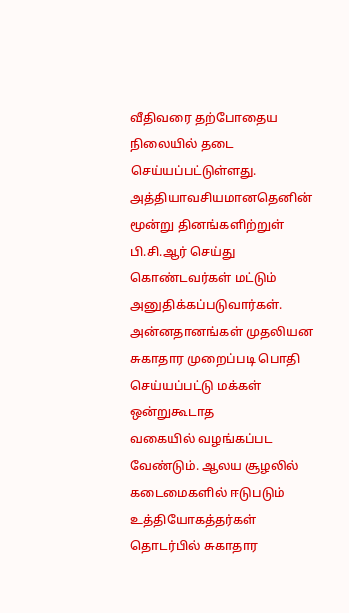வீதிவரை தற்போதைய நிலையில் தடை செய்யப்பட்டுள்ளது. அத்தியாவசியமானதெனின் மூன்று தினங்களிற்றுள் பி.சி.ஆர் செய்து கொண்டவர்கள் மட்டும் அனுதிக்கப்படுவார்கள்.
அன்னதானங்கள் முதலியன சுகாதார முறைப்படி பொதி செய்யப்பட்டு மக்கள் ஒன்றுகூடாத
வகையில் வழங்கப்பட வேண்டும். ஆலய சூழலில் கடைமைகளில் ஈடுபடும்
உத்தியோகத்தர்கள் தொடர்பில் சுகாதார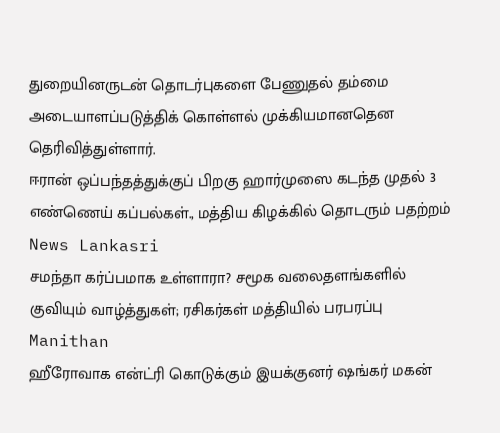துறையினருடன் தொடர்புகளை பேணுதல் தம்மை
அடையாளப்படுத்திக் கொள்ளல் முக்கியமானதென தெரிவித்துள்ளார்.
ஈரான் ஒப்பந்தத்துக்குப் பிறகு ஹார்முஸை கடந்த முதல் 3 எண்ணெய் கப்பல்கள்., மத்திய கிழக்கில் தொடரும் பதற்றம் News Lankasri
சமந்தா கர்ப்பமாக உள்ளாரா? சமூக வலைதளங்களில் குவியும் வாழ்த்துகள்; ரசிகர்கள் மத்தியில் பரபரப்பு Manithan
ஹீரோவாக என்ட்ரி கொடுக்கும் இயக்குனர் ஷங்கர் மகன்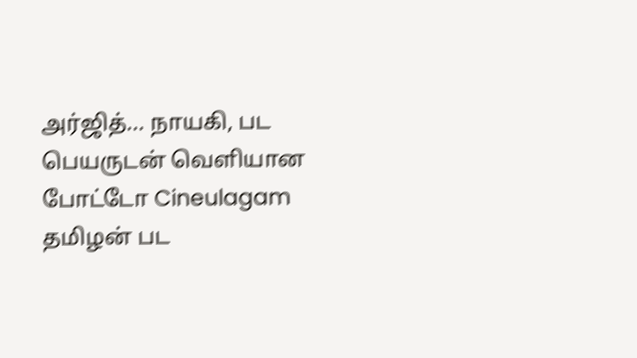அர்ஜித்... நாயகி, பட பெயருடன் வெளியான போட்டோ Cineulagam
தமிழன் பட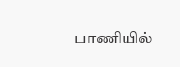பாணியில்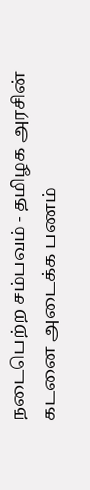நடைபெற்ற சம்பவம் - தமிழக அரசின் கடனை அடைக்க பணம்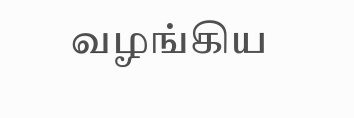வழங்கிய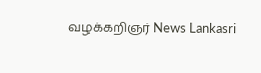வழக்கறிஞர் News Lankasri